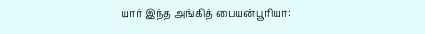யார் இந்த அங்கித் பையன்பூரியா: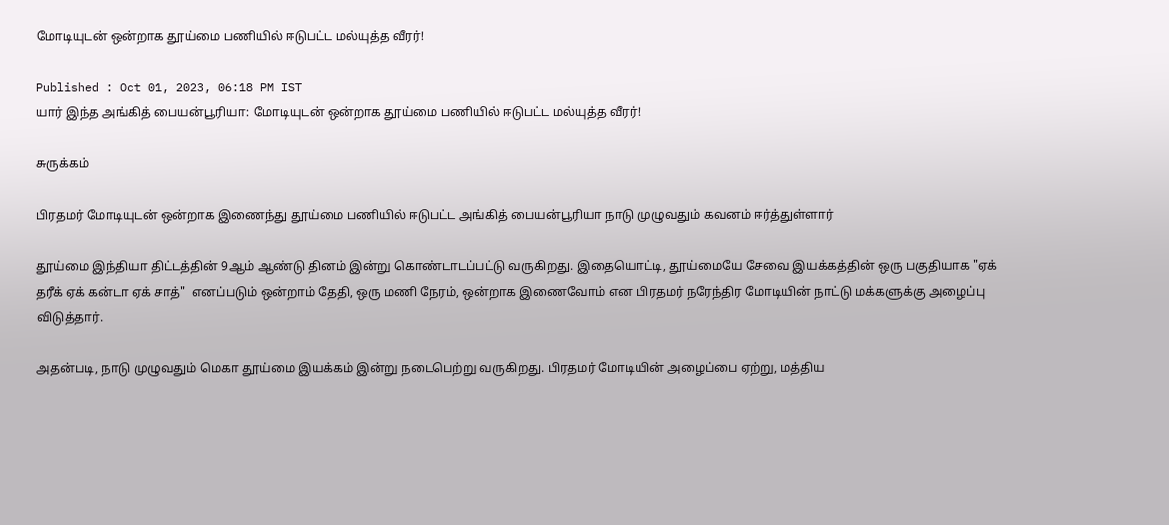மோடியுடன் ஒன்றாக தூய்மை பணியில் ஈடுபட்ட மல்யுத்த வீரர்!

Published : Oct 01, 2023, 06:18 PM IST
யார் இந்த அங்கித் பையன்பூரியா: மோடியுடன் ஒன்றாக தூய்மை பணியில் ஈடுபட்ட மல்யுத்த வீரர்!

சுருக்கம்

பிரதமர் மோடியுடன் ஒன்றாக இணைந்து தூய்மை பணியில் ஈடுபட்ட அங்கித் பையன்பூரியா நாடு முழுவதும் கவனம் ஈர்த்துள்ளார்

தூய்மை இந்தியா திட்டத்தின் 9ஆம் ஆண்டு தினம் இன்று கொண்டாடப்பட்டு வருகிறது. இதையொட்டி, தூய்மையே சேவை இயக்கத்தின் ஒரு பகுதியாக "ஏக் தரீக் ஏக் கன்டா ஏக் சாத்"  எனப்படும் ஒன்றாம் தேதி, ஒரு மணி நேரம், ஒன்றாக இணைவோம் என பிரதமர் நரேந்திர மோடியின் நாட்டு மக்களுக்கு அழைப்பு விடுத்தார்.

அதன்படி, நாடு முழுவதும் மெகா தூய்மை இயக்கம் இன்று நடைபெற்று வருகிறது. பிரதமர் மோடியின் அழைப்பை ஏற்று, மத்திய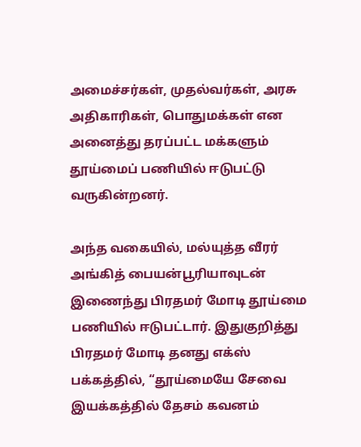அமைச்சர்கள், முதல்வர்கள், அரசு அதிகாரிகள், பொதுமக்கள் என அனைத்து தரப்பட்ட மக்களும் தூய்மைப் பணியில் ஈடுபட்டு வருகின்றனர்.

அந்த வகையில், மல்யுத்த வீரர்  அங்கித் பையன்பூரியாவுடன் இணைந்து பிரதமர் மோடி தூய்மை பணியில் ஈடுபட்டார். இதுகுறித்து பிரதமர் மோடி தனது எக்ஸ் பக்கத்தில், “தூய்மையே சேவை இயக்கத்தில் தேசம் கவனம்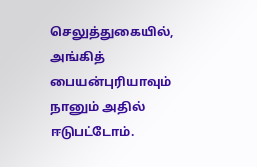செலுத்துகையில், அங்கித் பையன்புரியாவும் நானும் அதில் ஈடுபட்டோம்.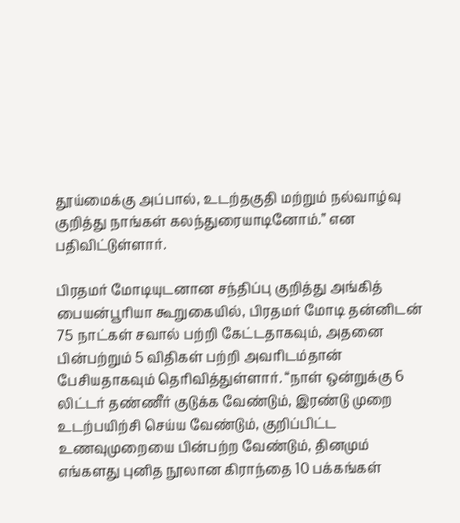தூய்மைக்கு அப்பால், உடற்தகுதி மற்றும் நல்வாழ்வு குறித்து நாங்கள் கலந்துரையாடினோம்.” என பதிவிட்டுள்ளார்.

பிரதமர் மோடியுடனான சந்திப்பு குறித்து அங்கித் பையன்பூரியா கூறுகையில், பிரதமர் மோடி தன்னிடன் 75 நாட்கள் சவால் பற்றி கேட்டதாகவும், அதனை  பின்பற்றும் 5 விதிகள் பற்றி அவரிடம்தான் பேசியதாகவும் தெரிவித்துள்ளார். “நாள் ஒன்றுக்கு 6 லிட்டர் தண்ணீர் குடுக்க வேண்டும், இரண்டு முறை உடற்பயிற்சி செய்ய வேண்டும், குறிப்பிட்ட உணவுமுறையை பின்பற்ற வேண்டும், தினமும் எங்களது புனித நூலான கிராந்தை 10 பக்கங்கள்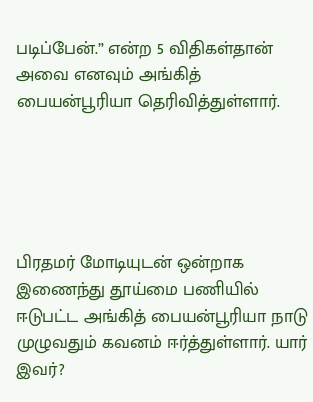படிப்பேன்.” என்ற 5 விதிகள்தான் அவை எனவும் அங்கித் பையன்பூரியா தெரிவித்துள்ளார்.





பிரதமர் மோடியுடன் ஒன்றாக இணைந்து தூய்மை பணியில் ஈடுபட்ட அங்கித் பையன்பூரியா நாடு முழுவதும் கவனம் ஈர்த்துள்ளார். யார் இவர்?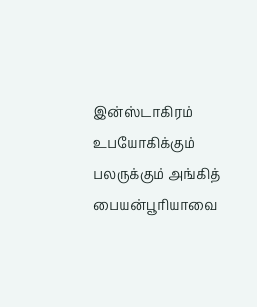இன்ஸ்டாகிரம் உபயோகிக்கும் பலருக்கும் அங்கித் பையன்பூரியாவை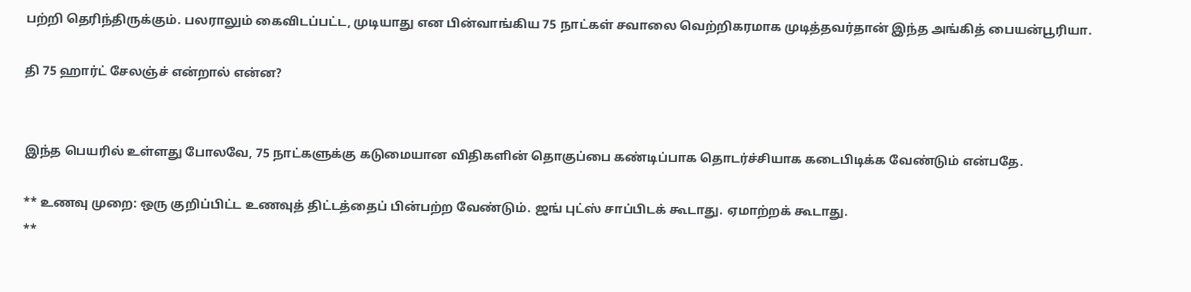பற்றி தெரிந்திருக்கும். பலராலும் கைவிடப்பட்ட, முடியாது என பின்வாங்கிய 75 நாட்கள் சவாலை வெற்றிகரமாக முடித்தவர்தான் இந்த அங்கித் பையன்பூரியா.

தி 75 ஹார்ட் சேலஞ்ச் என்றால் என்ன?


இந்த பெயரில் உள்ளது போலவே, 75 நாட்களுக்கு கடுமையான விதிகளின் தொகுப்பை கண்டிப்பாக தொடர்ச்சியாக கடைபிடிக்க வேண்டும் என்பதே.

** உணவு முறை: ஒரு குறிப்பிட்ட உணவுத் திட்டத்தைப் பின்பற்ற வேண்டும். ஜங் புட்ஸ் சாப்பிடக் கூடாது. ஏமாற்றக் கூடாது.
**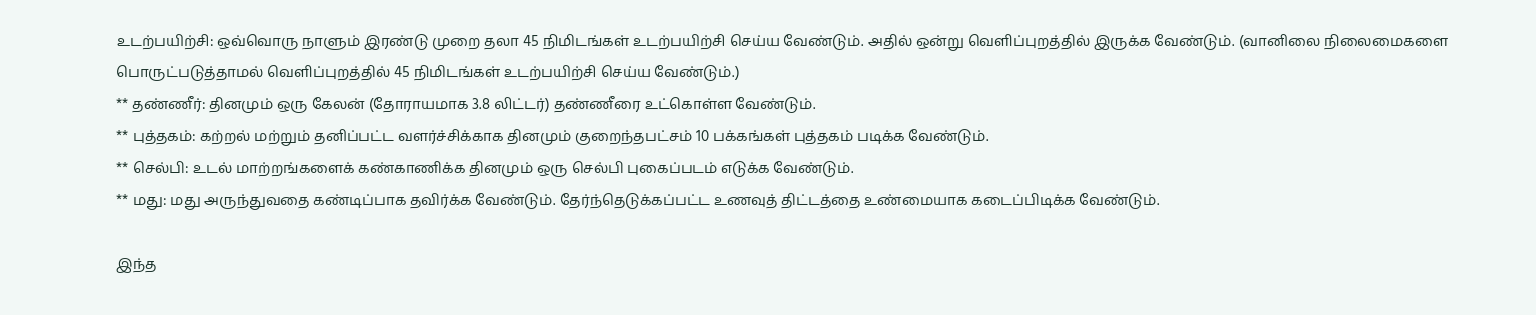உடற்பயிற்சி: ஒவ்வொரு நாளும் இரண்டு முறை தலா 45 நிமிடங்கள் உடற்பயிற்சி செய்ய வேண்டும். அதில் ஒன்று வெளிப்புறத்தில் இருக்க வேண்டும். (வானிலை நிலைமைகளை பொருட்படுத்தாமல் வெளிப்புறத்தில் 45 நிமிடங்கள் உடற்பயிற்சி செய்ய வேண்டும்.)
** தண்ணீர்: தினமும் ஒரு கேலன் (தோராயமாக 3.8 லிட்டர்) தண்ணீரை உட்கொள்ள வேண்டும்.
** புத்தகம்: கற்றல் மற்றும் தனிப்பட்ட வளர்ச்சிக்காக தினமும் குறைந்தபட்சம் 10 பக்கங்கள் புத்தகம் படிக்க வேண்டும்.
** செல்பி: உடல் மாற்றங்களைக் கண்காணிக்க தினமும் ஒரு செல்பி புகைப்படம் எடுக்க வேண்டும்.
** மது: மது அருந்துவதை கண்டிப்பாக தவிர்க்க வேண்டும். தேர்ந்தெடுக்கப்பட்ட உணவுத் திட்டத்தை உண்மையாக கடைப்பிடிக்க வேண்டும்.

இந்த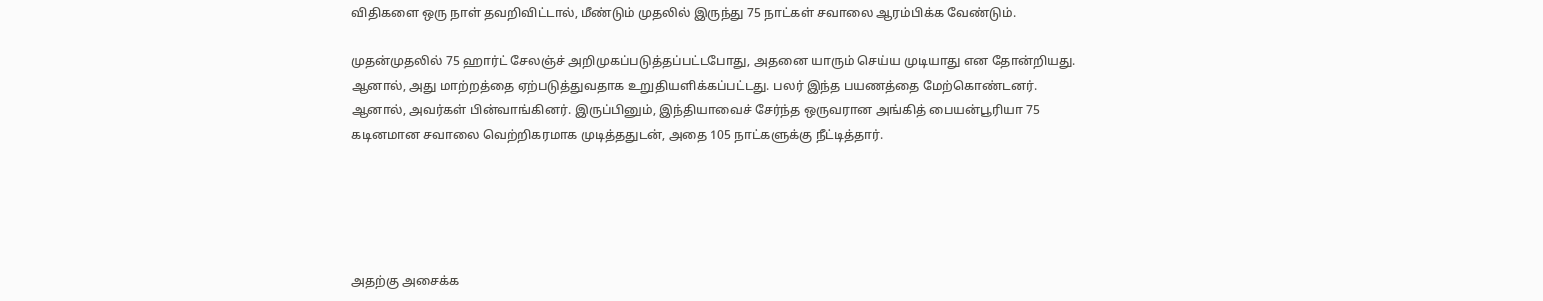விதிகளை ஒரு நாள் தவறிவிட்டால், மீண்டும் முதலில் இருந்து 75 நாட்கள் சவாலை ஆரம்பிக்க வேண்டும்.

முதன்முதலில் 75 ஹார்ட் சேலஞ்ச் அறிமுகப்படுத்தப்பட்டபோது, அதனை யாரும் செய்ய முடியாது என தோன்றியது. ஆனால், அது மாற்றத்தை ஏற்படுத்துவதாக உறுதியளிக்கப்பட்டது. பலர் இந்த பயணத்தை மேற்கொண்டனர். ஆனால், அவர்கள் பின்வாங்கினர். இருப்பினும், இந்தியாவைச் சேர்ந்த ஒருவரான அங்கித் பையன்பூரியா 75 கடினமான சவாலை வெற்றிகரமாக முடித்ததுடன், அதை 105 நாட்களுக்கு நீட்டித்தார்.





அதற்கு அசைக்க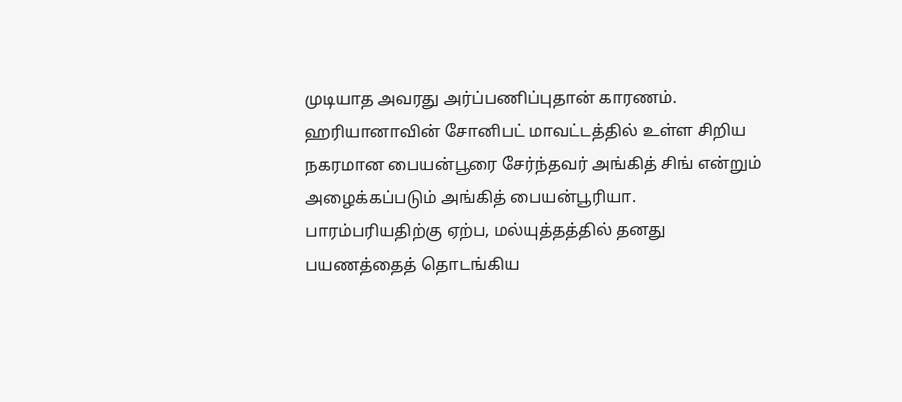முடியாத அவரது அர்ப்பணிப்புதான் காரணம். ஹரியானாவின் சோனிபட் மாவட்டத்தில் உள்ள சிறிய நகரமான பையன்பூரை சேர்ந்தவர் அங்கித் சிங் என்றும் அழைக்கப்படும் அங்கித் பையன்பூரியா. பாரம்பரியதிற்கு ஏற்ப, மல்யுத்தத்தில் தனது பயணத்தைத் தொடங்கிய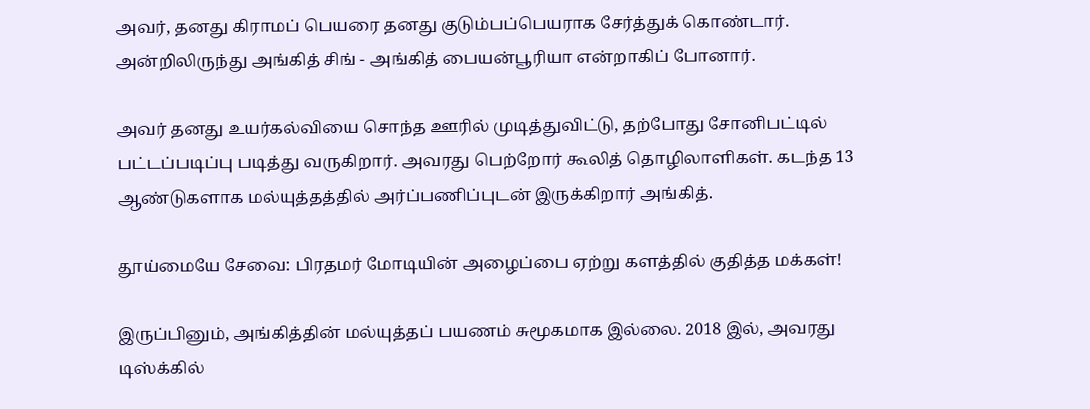அவர், தனது கிராமப் பெயரை தனது குடும்பப்பெயராக சேர்த்துக் கொண்டார். அன்றிலிருந்து அங்கித் சிங் - அங்கித் பையன்பூரியா என்றாகிப் போனார்.

அவர் தனது உயர்கல்வியை சொந்த ஊரில் முடித்துவிட்டு, தற்போது சோனிபட்டில் பட்டப்படிப்பு படித்து வருகிறார். அவரது பெற்றோர் கூலித் தொழிலாளிகள். கடந்த 13 ஆண்டுகளாக மல்யுத்தத்தில் அர்ப்பணிப்புடன் இருக்கிறார் அங்கித்.

தூய்மையே சேவை: பிரதமர் மோடியின் அழைப்பை ஏற்று களத்தில் குதித்த மக்கள்!

இருப்பினும், அங்கித்தின் மல்யுத்தப் பயணம் சுமூகமாக இல்லை. 2018 இல், அவரது டிஸ்க்கில்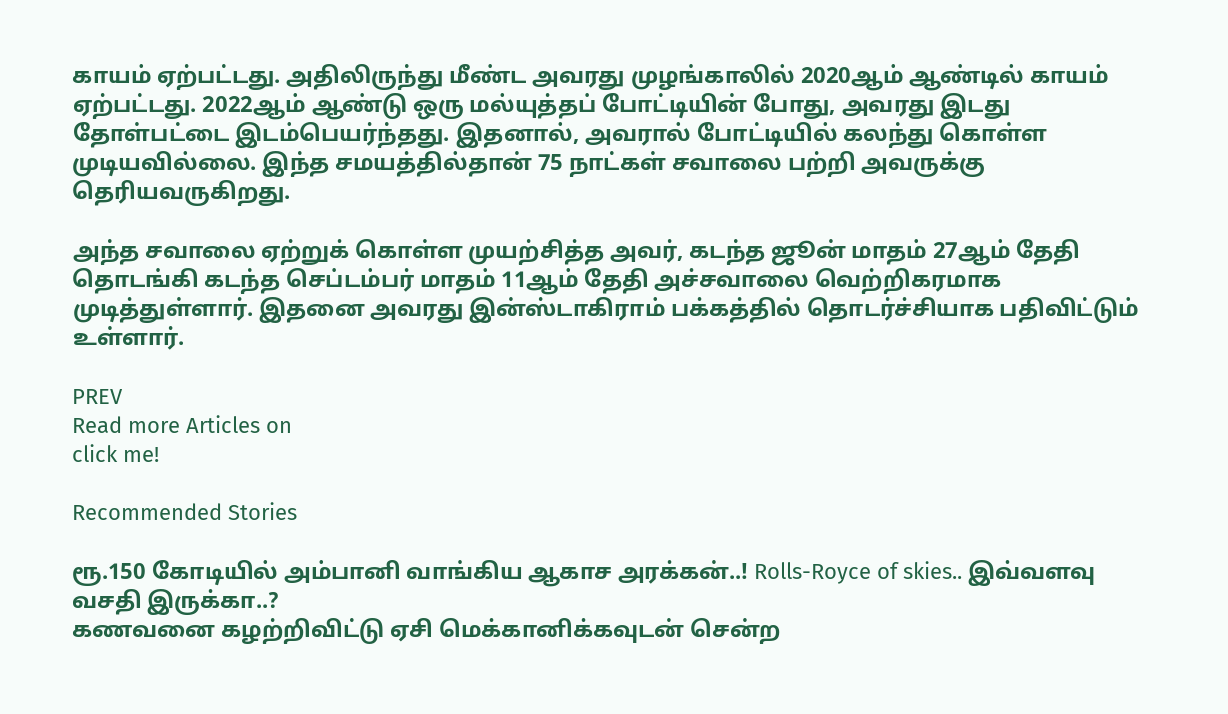காயம் ஏற்பட்டது. அதிலிருந்து மீண்ட அவரது முழங்காலில் 2020ஆம் ஆண்டில் காயம் ஏற்பட்டது. 2022ஆம் ஆண்டு ஒரு மல்யுத்தப் போட்டியின் போது, அவரது இடது தோள்பட்டை இடம்பெயர்ந்தது. இதனால், அவரால் போட்டியில் கலந்து கொள்ள முடியவில்லை. இந்த சமயத்தில்தான் 75 நாட்கள் சவாலை பற்றி அவருக்கு தெரியவருகிறது.

அந்த சவாலை ஏற்றுக் கொள்ள முயற்சித்த அவர், கடந்த ஜூன் மாதம் 27ஆம் தேதி தொடங்கி கடந்த செப்டம்பர் மாதம் 11ஆம் தேதி அச்சவாலை வெற்றிகரமாக முடித்துள்ளார். இதனை அவரது இன்ஸ்டாகிராம் பக்கத்தில் தொடர்ச்சியாக பதிவிட்டும் உள்ளார்.

PREV
Read more Articles on
click me!

Recommended Stories

ரூ.150 கோடியில் அம்பானி வாங்கிய ஆகாச அரக்கன்..! Rolls-Royce of skies.. இவ்வளவு வசதி இருக்கா..?
கணவனை கழற்றிவிட்டு ஏசி மெக்கானிக்கவுடன் சென்ற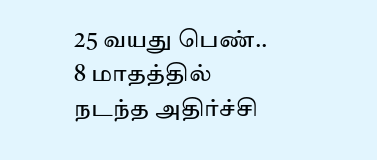25 வயது பெண்.. 8 மாதத்தில் நடந்த அதிர்ச்சி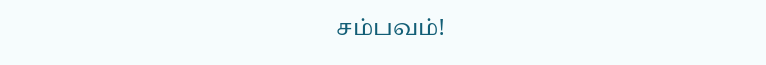சம்பவம்!